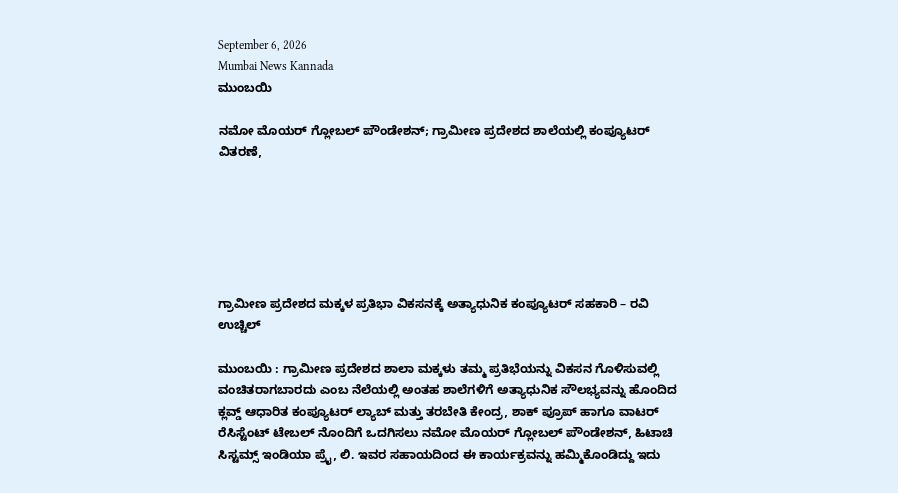September 6, 2026
Mumbai News Kannada
ಮುಂಬಯಿ

ನಮೋ ಮೊಯರ್ ಗ್ಲೋಬಲ್ ಪೌಂಡೇಶನ್; ಗ್ರಾಮೀಣ ಪ್ರದೇಶದ ಶಾಲೆಯಲ್ಲಿ ಕಂಪ್ಯೂಟರ್ ವಿತರಣೆ,






ಗ್ರಾಮೀಣ ಪ್ರದೇಶದ ಮಕ್ಕಳ ಪ್ರತಿಭಾ ವಿಕಸನಕ್ಕೆ ಅತ್ಯಾಧುನಿಕ ಕಂಪ್ಯೂಟರ್ ಸಹಕಾರಿ – ರವಿ ಉಚ್ಚಿಲ್

ಮುಂಬಯಿ : ಗ್ರಾಮೀಣ ಪ್ರದೇಶದ ಶಾಲಾ ಮಕ್ಕಳು ತಮ್ಮ ಪ್ರತಿಭೆಯನ್ನು ವಿಕಸನ ಗೊಳಿಸುವಲ್ಲಿ ವಂಚಿತರಾಗಬಾರದು ಎಂಬ ನೆಲೆಯಲ್ಲಿ ಅಂತಹ ಶಾಲೆಗಳಿಗೆ ಅತ್ಯಾಧುನಿಕ ಸೌಲಭ್ಯವನ್ನು ಹೊಂದಿದ ಕ್ಲವ್ಡ್ ಆಧಾರಿತ ಕಂಪ್ಯೂಟರ್ ಲ್ಯಾಬ್ ಮತ್ತು ತರಬೇತಿ ಕೇಂದ್ರ, ಶಾಕ್ ಪ್ರೂಪ್ ಹಾಗೂ ವಾಟರ್ ರೆಸಿಸ್ಟೆಂಟ್ ಟೇಬಲ್ ನೊಂದಿಗೆ ಒದಗಿಸಲು ನಮೋ ಮೊಯರ್ ಗ್ಲೋಬಲ್ ಪೌಂಡೇಶನ್, ಹಿಟಾಚಿ ಸಿಸ್ಟಮ್ಸ್ ಇಂಡಿಯಾ ಪ್ರೈ, ಲಿ. ಇವರ ಸಹಾಯದಿಂದ ಈ ಕಾರ್ಯಕ್ರವನ್ನು ಹಮ್ಮಿಕೊಂಡಿದ್ದು ಇದು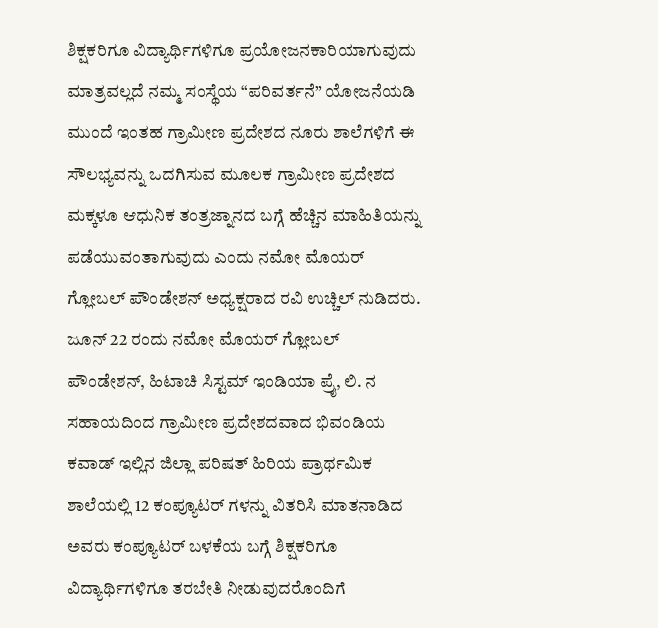ಶಿಕ್ಷಕರಿಗೂ ವಿದ್ಯಾರ್ಥಿಗಳಿಗೂ ಪ್ರಯೋಜನಕಾರಿಯಾಗುವುದು ಮಾತ್ರವಲ್ಲದೆ ನಮ್ಮ ಸಂಸ್ಥೆಯ “ಪರಿವರ್ತನೆ” ಯೋಜನೆಯಡಿ ಮುಂದೆ ಇಂತಹ ಗ್ರಾಮೀಣ ಪ್ರದೇಶದ ನೂರು ಶಾಲೆಗಳಿಗೆ ಈ ಸೌಲಭ್ಯವನ್ನು ಒದಗಿಸುವ ಮೂಲಕ ಗ್ರಾಮೀಣ ಪ್ರದೇಶದ ಮಕ್ಕಳೂ ಆಧುನಿಕ ತಂತ್ರಜ್ನಾನದ ಬಗ್ಗೆ ಹೆಚ್ಚಿನ ಮಾಹಿತಿಯನ್ನು ಪಡೆಯುವಂತಾಗುವುದು ಎಂದು ನಮೋ ಮೊಯರ್ ಗ್ಲೋಬಲ್ ಪೌಂಡೇಶನ್ ಅಧ್ಯಕ್ಷರಾದ ರವಿ ಉಚ್ಚಿಲ್ ನುಡಿದರು.
ಜೂನ್ 22 ರಂದು ನಮೋ ಮೊಯರ್ ಗ್ಲೋಬಲ್ ಪೌಂಡೇಶನ್, ಹಿಟಾಚಿ ಸಿಸ್ಟಮ್ ಇಂಡಿಯಾ ಪ್ರೈ, ಲಿ. ನ ಸಹಾಯದಿಂದ ಗ್ರಾಮೀಣ ಪ್ರದೇಶದವಾದ ಭಿವಂಡಿಯ ಕವಾಡ್ ಇಲ್ಲಿನ ಜಿಲ್ಲಾ ಪರಿಷತ್ ಹಿರಿಯ ಪ್ರಾರ್ಥಮಿಕ ಶಾಲೆಯಲ್ಲಿ 12 ಕಂಪ್ಯೂಟರ್ ಗಳನ್ನು ವಿತರಿಸಿ ಮಾತನಾಡಿದ ಅವರು ಕಂಪ್ಯೂಟರ್ ಬಳಕೆಯ ಬಗ್ಗೆ ಶಿಕ್ಷಕರಿಗೂ ವಿದ್ಯಾರ್ಥಿಗಳಿಗೂ ತರಬೇತಿ ನೀಡುವುದರೊಂದಿಗೆ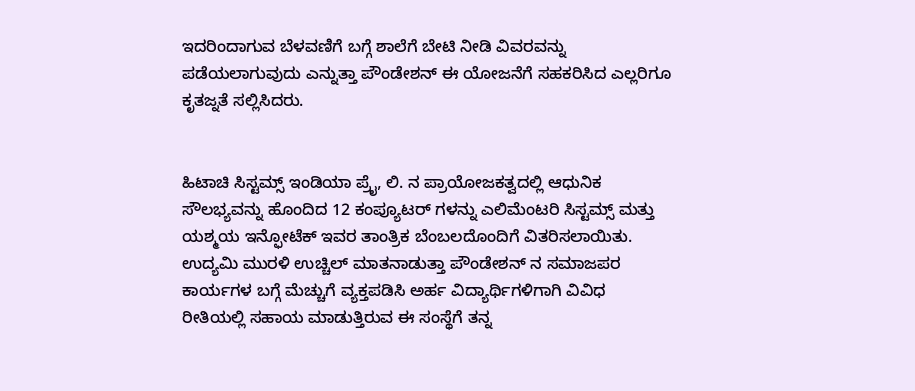ಇದರಿಂದಾಗುವ ಬೆಳವಣಿಗೆ ಬಗ್ಗೆ ಶಾಲೆಗೆ ಬೇಟಿ ನೀಡಿ ವಿವರವನ್ನು ಪಡೆಯಲಾಗುವುದು ಎನ್ನುತ್ತಾ ಪೌಂಡೇಶನ್ ಈ ಯೋಜನೆಗೆ ಸಹಕರಿಸಿದ ಎಲ್ಲರಿಗೂ ಕೃತಜ್ನತೆ ಸಲ್ಲಿಸಿದರು.


ಹಿಟಾಚಿ ಸಿಸ್ಟಮ್ಸ್ ಇಂಡಿಯಾ ಪ್ರೈ, ಲಿ. ನ ಪ್ರಾಯೋಜಕತ್ವದಲ್ಲಿ ಆಧುನಿಕ ಸೌಲಭ್ಯವನ್ನು ಹೊಂದಿದ 12 ಕಂಪ್ಯೂಟರ್ ಗಳನ್ನು ಎಲಿಮೆಂಟರಿ ಸಿಸ್ಟಮ್ಸ್ ಮತ್ತು ಯಶ್ಮಯ ಇನ್ಫೋಟೆಕ್ ಇವರ ತಾಂತ್ರಿಕ ಬೆಂಬಲದೊಂದಿಗೆ ವಿತರಿಸಲಾಯಿತು.
ಉದ್ಯಮಿ ಮುರಳಿ ಉಚ್ಚಿಲ್ ಮಾತನಾಡುತ್ತಾ ಪೌಂಡೇಶನ್ ನ ಸಮಾಜಪರ ಕಾರ್ಯಗಳ ಬಗ್ಗೆ ಮೆಚ್ಚುಗೆ ವ್ಯಕ್ತಪಡಿಸಿ ಅರ್ಹ ವಿದ್ಯಾರ್ಥಿಗಳಿಗಾಗಿ ವಿವಿಧ ರೀತಿಯಲ್ಲಿ ಸಹಾಯ ಮಾಡುತ್ತಿರುವ ಈ ಸಂಸ್ಥೆಗೆ ತನ್ನ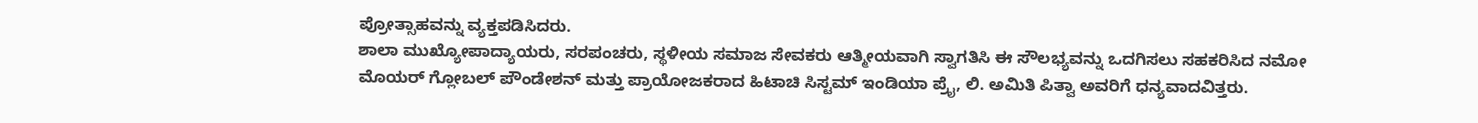ಪ್ರೋತ್ಸಾಹವನ್ನು ವ್ಯಕ್ತಪಡಿಸಿದರು.
ಶಾಲಾ ಮುಖ್ಯೋಪಾದ್ಯಾಯರು, ಸರಪಂಚರು, ಸ್ಥಳೀಯ ಸಮಾಜ ಸೇವಕರು ಆತ್ಮೀಯವಾಗಿ ಸ್ವಾಗತಿಸಿ ಈ ಸೌಲಭ್ಯವನ್ನು ಒದಗಿಸಲು ಸಹಕರಿಸಿದ ನಮೋ ಮೊಯರ್ ಗ್ಲೋಬಲ್ ಪೌಂಡೇಶನ್ ಮತ್ತು ಪ್ರಾಯೋಜಕರಾದ ಹಿಟಾಚಿ ಸಿಸ್ಟಮ್ ಇಂಡಿಯಾ ಪ್ರೈ, ಲಿ. ಅಮಿತಿ ಪಿತ್ವಾ ಅವರಿಗೆ ಧನ್ಯವಾದವಿತ್ತರು.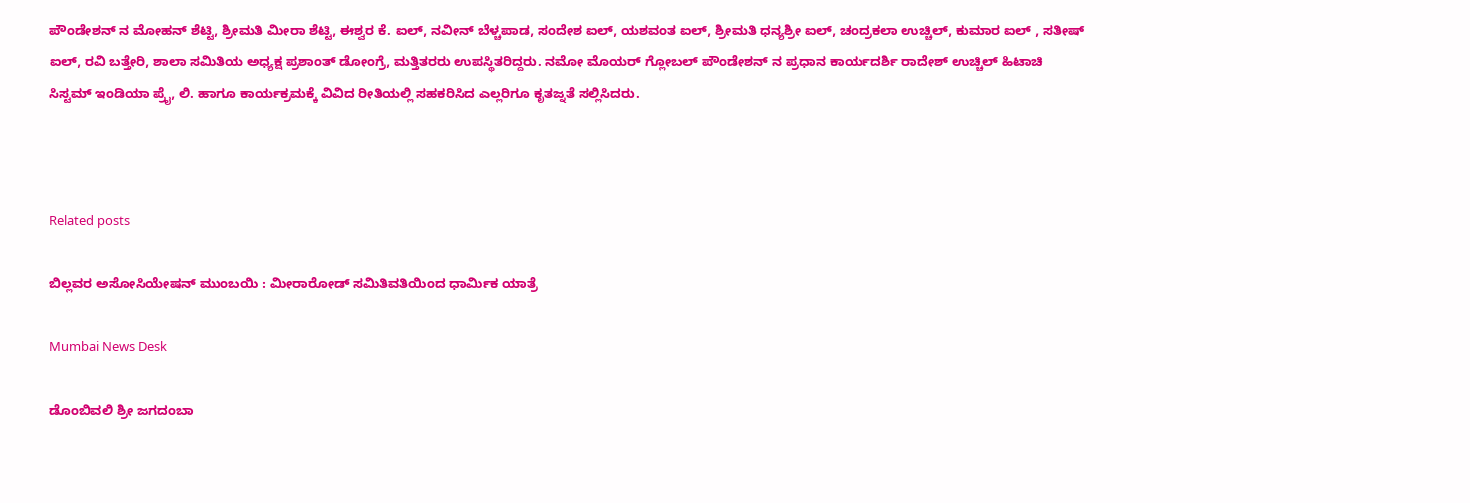ಪೌಂಡೇಶನ್ ನ ಮೋಹನ್ ಶೆಟ್ಟಿ, ಶ್ರೀಮತಿ ಮೀರಾ ಶೆಟ್ಟಿ, ಈಶ್ವರ ಕೆ. ಐಲ್, ನವೀನ್ ಬೆಳ್ಚಪಾಡ, ಸಂದೇಶ ಐಲ್, ಯಶವಂತ ಐಲ್, ಶ್ರೀಮತಿ ಧನ್ಯಶ್ರೀ ಐಲ್, ಚಂದ್ರಕಲಾ ಉಚ್ಚಿಲ್, ಕುಮಾರ ಐಲ್ , ಸತೀಷ್ ಐಲ್, ರವಿ ಬತ್ತೇರಿ, ಶಾಲಾ ಸಮಿತಿಯ ಅಧ್ಯಕ್ಷ ಪ್ರಶಾಂತ್ ಡೋಂಗ್ರೆ, ಮತ್ತಿತರರು ಉಪಸ್ಥಿತರಿದ್ದರು. ನಮೋ ಮೊಯರ್ ಗ್ಲೋಬಲ್ ಪೌಂಡೇಶನ್ ನ ಪ್ರಧಾನ ಕಾರ್ಯದರ್ಶಿ ರಾದೇಶ್ ಉಚ್ಚಿಲ್ ಹಿಟಾಚಿ ಸಿಸ್ಟಮ್ ಇಂಡಿಯಾ ಪ್ರೈ, ಲಿ. ಹಾಗೂ ಕಾರ್ಯಕ್ರಮಕ್ಕೆ ವಿವಿದ ರೀತಿಯಲ್ಲಿ ಸಹಕರಿಸಿದ ಎಲ್ಲರಿಗೂ ಕೃತಜ್ನತೆ ಸಲ್ಲಿಸಿದರು.



Related posts

ಬಿಲ್ಲವರ ಅಸೋಸಿಯೇಷನ್ ಮುಂಬಯಿ : ಮೀರಾರೋಡ್ ಸಮಿತಿವತಿಯಿಂದ ಧಾರ್ಮಿಕ ಯಾತ್ರೆ

Mumbai News Desk

ಡೊಂಬಿವಲಿ ಶ್ರೀ ಜಗದಂಬಾ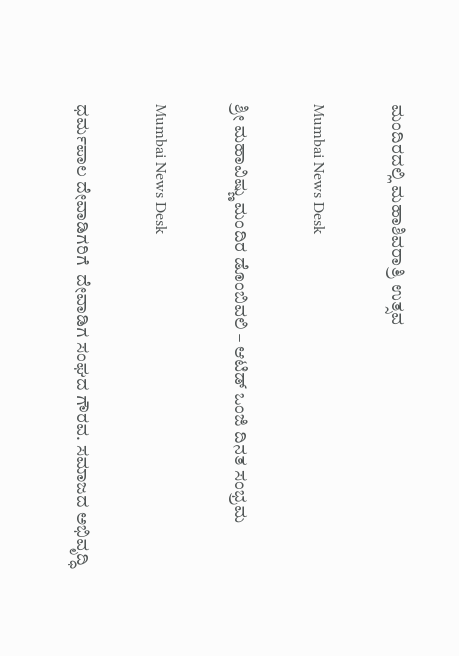ಮಂದಿರದಲ್ಲಿ ಮಹಾಶಿವರಾತ್ರಿ ಉತ್ಸವ

Mumbai News Desk

ಶ್ರೀ ಮಹಾವಿಷ್ಣು ಮಂದಿರ ಡೊಂಬಿವಲಿ – ಆಟಿಡ್ ಒಂಜಿ ದಿನತ ಸಂಭ್ರಮ

Mumbai News Desk

ಧರ್ಮಪಾಲ ದೇವಾಡಿಗರಿಗೆ  ದೇವಾಡಿಗ ಸಂಘದ ಗೌರವ. ಸಮಾಜದ ಅಭಿವೃದ್ಧಿ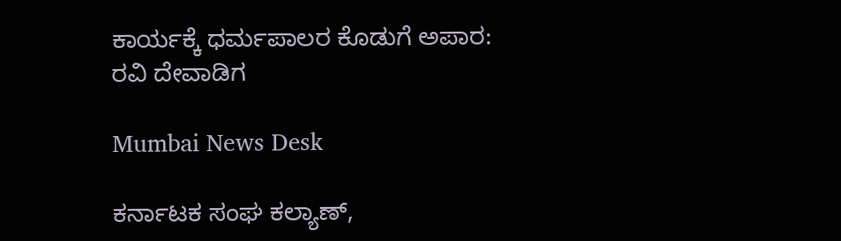ಕಾರ್ಯಕ್ಕೆ ಧರ್ಮಪಾಲರ ಕೊಡುಗೆ ಅಪಾರ: ರವಿ ದೇವಾಡಿಗ

Mumbai News Desk

ಕರ್ನಾಟಕ ಸಂಘ ಕಲ್ಯಾಣ್,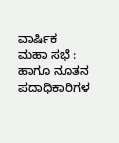ವಾರ್ಷಿಕ ಮಹಾ ಸಭೆ : ಹಾಗೂ ನೂತನ ಪದಾಧಿಕಾರಿಗಳ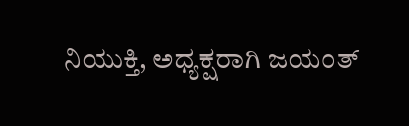ನಿಯುಕ್ತಿ, ಅಧ್ಯಕ್ಷರಾಗಿ ಜಯಂತ್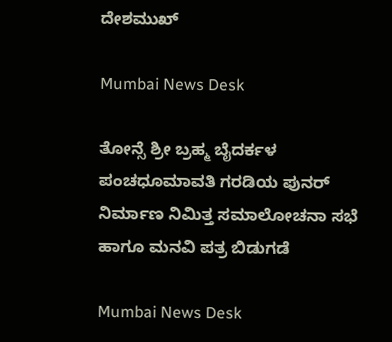ದೇಶಮುಖ್

Mumbai News Desk

ತೋನ್ಸೆ ಶ್ರೀ ಬ್ರಹ್ಮ ಬೈದರ್ಕಳ ಪಂಚಧೂಮಾವತಿ ಗರಡಿಯ ಪುನರ್ ನಿರ್ಮಾಣ ನಿಮಿತ್ತ ಸಮಾಲೋಚನಾ ಸಭೆ ಹಾಗೂ ಮನವಿ ಪತ್ರ ಬಿಡುಗಡೆ

Mumbai News Desk